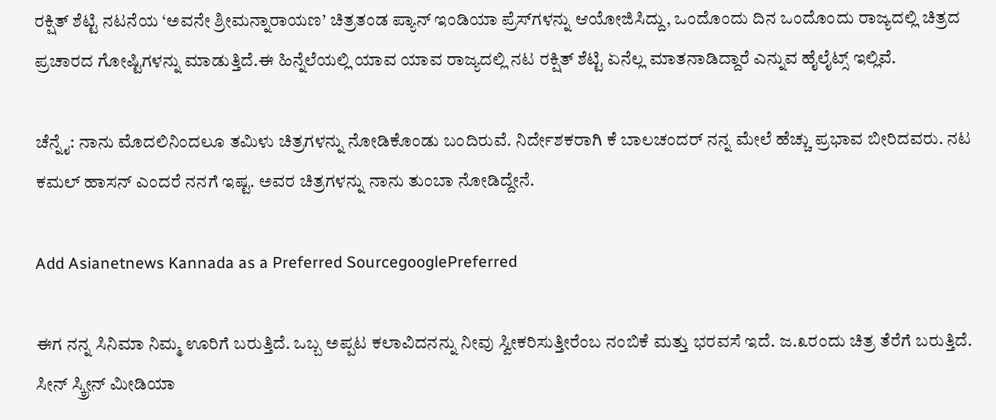ರಕ್ಷಿತ್ ಶೆಟ್ಟಿ ನಟನೆಯ ‘ಅವನೇ ಶ್ರೀಮನ್ನಾರಾಯಣ’ ಚಿತ್ರತಂಡ ಪ್ಯಾನ್ ಇಂಡಿಯಾ ಪ್ರೆಸ್‌ಗಳನ್ನು ಆಯೋಜಿಸಿದ್ದು, ಒಂದೊಂದು ದಿನ ಒಂದೊಂದು ರಾಜ್ಯದಲ್ಲಿ ಚಿತ್ರದ ಪ್ರಚಾರದ ಗೋಷ್ಟಿಗಳನ್ನು ಮಾಡುತ್ತಿದೆ.ಈ ಹಿನ್ನೆಲೆಯಲ್ಲಿ ಯಾವ ಯಾವ ರಾಜ್ಯದಲ್ಲಿ ನಟ ರಕ್ಷಿತ್ ಶೆಟ್ಟಿ ಏನೆಲ್ಲ ಮಾತನಾಡಿದ್ದಾರೆ ಎನ್ನುವ ಹೈಲೈಟ್ಸ್ ಇಲ್ಲಿವೆ.

ಚೆನ್ನೈ: ನಾನು ಮೊದಲಿನಿಂದಲೂ ತಮಿಳು ಚಿತ್ರಗಳನ್ನು ನೋಡಿಕೊಂಡು ಬಂದಿರುವೆ. ನಿರ್ದೇಶಕರಾಗಿ ಕೆ ಬಾಲಚಂದರ್ ನನ್ನ ಮೇಲೆ ಹೆಚ್ಚು ಪ್ರಭಾವ ಬೀರಿದವರು. ನಟ ಕಮಲ್ ಹಾಸನ್ ಎಂದರೆ ನನಗೆ ಇಷ್ಟ. ಅವರ ಚಿತ್ರಗಳನ್ನು ನಾನು ತುಂಬಾ ನೋಡಿದ್ದೇನೆ.

Add Asianetnews Kannada as a Preferred SourcegooglePreferred

ಈಗ ನನ್ನ ಸಿನಿಮಾ ನಿಮ್ಮ ಊರಿಗೆ ಬರುತ್ತಿದೆ. ಒಬ್ಬ ಅಪ್ಪಟ ಕಲಾವಿದನನ್ನು ನೀವು ಸ್ವೀಕರಿಸುತ್ತೀರೆಂಬ ನಂಬಿಕೆ ಮತ್ತು ಭರವಸೆ ಇದೆ. ಜ.೩ರಂದು ಚಿತ್ರ ತೆರೆಗೆ ಬರುತ್ತಿದೆ. ಸೀನ್ ಸ್ಕ್ರೀನ್ ಮೀಡಿಯಾ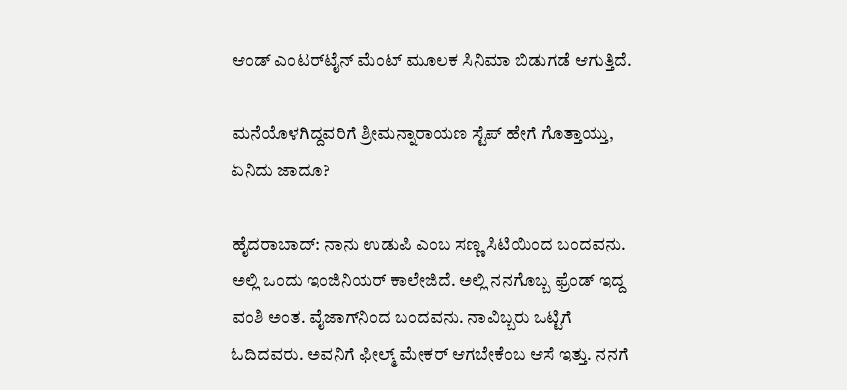ಆಂಡ್ ಎಂಟರ್‌ಟೈನ್ ಮೆಂಟ್ ಮೂಲಕ ಸಿನಿಮಾ ಬಿಡುಗಡೆ ಆಗುತ್ತಿದೆ.

ಮನೆಯೊಳಗಿದ್ದವರಿಗೆ ಶ್ರೀಮನ್ನಾರಾಯಣ ಸ್ಟೆಪ್ ಹೇಗೆ ಗೊತ್ತಾಯ್ತು, ಏನಿದು ಜಾದೂ?

ಹೈದರಾಬಾದ್: ನಾನು ಉಡುಪಿ ಎಂಬ ಸಣ್ಣ ಸಿಟಿಯಿಂದ ಬಂದವನು. ಅಲ್ಲಿ ಒಂದು ಇಂಜಿನಿಯರ್ ಕಾಲೇಜಿದೆ. ಅಲ್ಲಿ ನನಗೊಬ್ಬ ಫ್ರೆಂಡ್ ಇದ್ದ ವಂಶಿ ಅಂತ. ವೈಜಾಗ್‌ನಿಂದ ಬಂದವನು. ನಾವಿಬ್ಬರು ಒಟ್ಟಿಗೆ ಓದಿದವರು. ಅವನಿಗೆ ಫೀಲ್ಮ್ ಮೇಕರ್ ಆಗಬೇಕೆಂಬ ಆಸೆ ಇತ್ತು. ನನಗೆ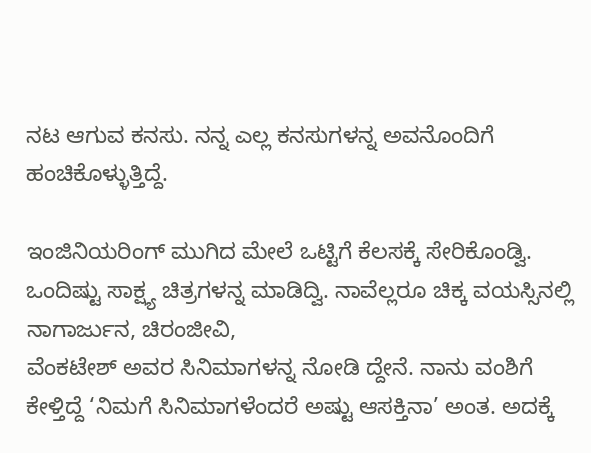ನಟ ಆಗುವ ಕನಸು. ನನ್ನ ಎಲ್ಲ ಕನಸುಗಳನ್ನ ಅವನೊಂದಿಗೆ ಹಂಚಿಕೊಳ್ಳುತ್ತಿದ್ದೆ.

ಇಂಜಿನಿಯರಿಂಗ್ ಮುಗಿದ ಮೇಲೆ ಒಟ್ಟಿಗೆ ಕೆಲಸಕ್ಕೆ ಸೇರಿಕೊಂಡ್ವಿ. ಒಂದಿಷ್ಟು ಸಾಕ್ಷ್ಯ ಚಿತ್ರಗಳನ್ನ ಮಾಡಿದ್ವಿ. ನಾವೆಲ್ಲರೂ ಚಿಕ್ಕ ವಯಸ್ಸಿನಲ್ಲಿ ನಾಗಾರ್ಜುನ, ಚಿರಂಜೀವಿ,
ವೆಂಕಟೇಶ್ ಅವರ ಸಿನಿಮಾಗಳನ್ನ ನೋಡಿ ದ್ದೇನೆ. ನಾನು ವಂಶಿಗೆ ಕೇಳ್ತಿದ್ದೆ ‘ನಿಮಗೆ ಸಿನಿಮಾಗಳೆಂದರೆ ಅಷ್ಟು ಆಸಕ್ತಿನಾ’ ಅಂತ. ಅದಕ್ಕೆ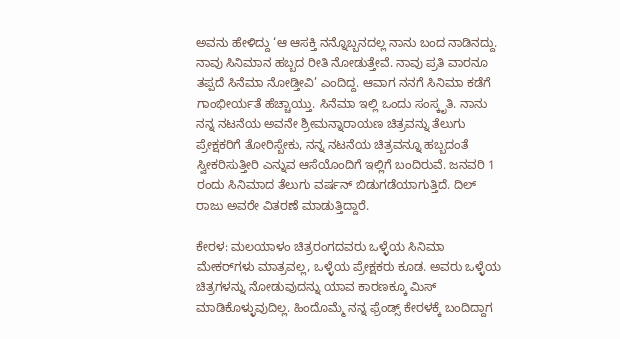ಅವನು ಹೇಳಿದ್ದು ‘ಆ ಆಸಕ್ತಿ ನನ್ನೊಬ್ಬನದಲ್ಲ ನಾನು ಬಂದ ನಾಡಿನದ್ದು. ನಾವು ಸಿನಿಮಾನ ಹಬ್ಬದ ರೀತಿ ನೋಡುತ್ತೇವೆ. ನಾವು ಪ್ರತಿ ವಾರನೂ ತಪ್ಪದೆ ಸಿನೆಮಾ ನೋಡ್ತೀವಿ’ ಎಂದಿದ್ದ. ಆವಾಗ ನನಗೆ ಸಿನಿಮಾ ಕಡೆಗೆ ಗಾಂಭೀರ್ಯತೆ ಹೆಚ್ಚಾಯ್ತು. ಸಿನೆಮಾ ಇಲ್ಲಿ ಒಂದು ಸಂಸ್ಕೃತಿ. ನಾನು ನನ್ನ ನಟನೆಯ ಅವನೇ ಶ್ರೀಮನ್ನಾರಾಯಣ ಚಿತ್ರವನ್ನು ತೆಲುಗು ಪ್ರೇಕ್ಷಕರಿಗೆ ತೋರಿಸ್ಬೇಕು, ನನ್ನ ನಟನೆಯ ಚಿತ್ರವನ್ನೂ ಹಬ್ಬದಂತೆ ಸ್ವೀಕರಿಸುತ್ತೀರಿ ಎನ್ನುವ ಆಸೆಯೊಂದಿಗೆ ಇಲ್ಲಿಗೆ ಬಂದಿರುವೆ. ಜನವರಿ 1 ರಂದು ಸಿನಿಮಾದ ತೆಲುಗು ವರ್ಷನ್ ಬಿಡುಗಡೆಯಾಗುತ್ತಿದೆ. ದಿಲ್ ರಾಜು ಅವರೇ ವಿತರಣೆ ಮಾಡುತ್ತಿದ್ದಾರೆ.

ಕೇರಳ: ಮಲಯಾಳಂ ಚಿತ್ರರಂಗದವರು ಒಳ್ಳೆಯ ಸಿನಿಮಾ ಮೇಕರ್‌ಗಳು ಮಾತ್ರವಲ್ಲ, ಒಳ್ಳೆಯ ಪ್ರೇಕ್ಷಕರು ಕೂಡ. ಅವರು ಒಳ್ಳೆಯ ಚಿತ್ರಗಳನ್ನು ನೋಡುವುದನ್ನು ಯಾವ ಕಾರಣಕ್ಕೂ ಮಿಸ್ ಮಾಡಿಕೊಳ್ಳುವುದಿಲ್ಲ. ಹಿಂದೊಮ್ಮೆ ನನ್ನ ಫ್ರೆಂಡ್ಸ್ ಕೇರಳಕ್ಕೆ ಬಂದಿದ್ದಾಗ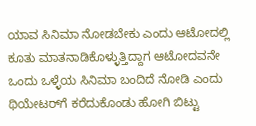ಯಾವ ಸಿನಿಮಾ ನೋಡಬೇಕು ಎಂದು ಆಟೋದಲ್ಲಿ ಕೂತು ಮಾತನಾಡಿಕೊಳ್ಳುತ್ತಿದ್ದಾಗ ಆಟೋದವನೇ ಒಂದು ಒಳ್ಳೆಯ ಸಿನಿಮಾ ಬಂದಿದೆ ನೋಡಿ ಎಂದು ಥಿಯೇಟರ್‌ಗೆ ಕರೆದುಕೊಂಡು ಹೋಗಿ ಬಿಟ್ಟು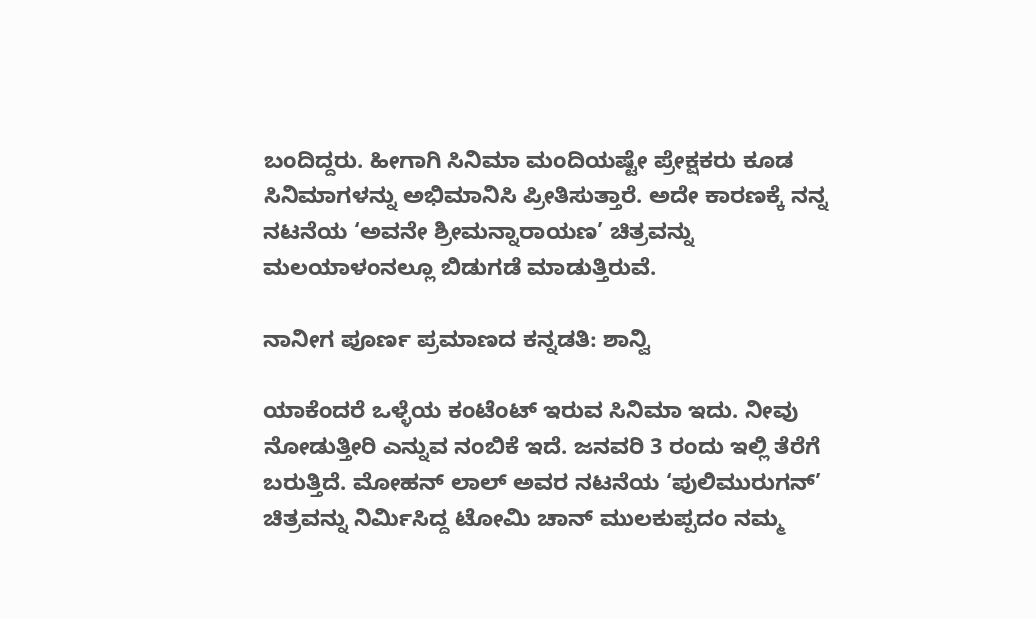ಬಂದಿದ್ದರು. ಹೀಗಾಗಿ ಸಿನಿಮಾ ಮಂದಿಯಷ್ಟೇ ಪ್ರೇಕ್ಷಕರು ಕೂಡ ಸಿನಿಮಾಗಳನ್ನು ಅಭಿಮಾನಿಸಿ ಪ್ರೀತಿಸುತ್ತಾರೆ. ಅದೇ ಕಾರಣಕ್ಕೆ ನನ್ನ ನಟನೆಯ ‘ಅವನೇ ಶ್ರೀಮನ್ನಾರಾಯಣ’ ಚಿತ್ರವನ್ನು ಮಲಯಾಳಂನಲ್ಲೂ ಬಿಡುಗಡೆ ಮಾಡುತ್ತಿರುವೆ.

ನಾನೀಗ ಪೂರ್ಣ ಪ್ರಮಾಣದ ಕನ್ನಡತಿ: ಶಾನ್ವಿ

ಯಾಕೆಂದರೆ ಒಳ್ಳೆಯ ಕಂಟೆಂಟ್ ಇರುವ ಸಿನಿಮಾ ಇದು. ನೀವು ನೋಡುತ್ತೀರಿ ಎನ್ನುವ ನಂಬಿಕೆ ಇದೆ. ಜನವರಿ 3 ರಂದು ಇಲ್ಲಿ ತೆರೆಗೆ ಬರುತ್ತಿದೆ. ಮೋಹನ್ ಲಾಲ್ ಅವರ ನಟನೆಯ ‘ಪುಲಿಮುರುಗನ್’ ಚಿತ್ರವನ್ನು ನಿರ್ಮಿಸಿದ್ದ ಟೋಮಿ ಚಾನ್ ಮುಲಕುಪ್ಪದಂ ನಮ್ಮ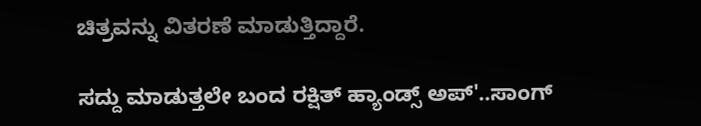ಚಿತ್ರವನ್ನು ವಿತರಣೆ ಮಾಡುತ್ತಿದ್ದಾರೆ.

ಸದ್ದು ಮಾಡುತ್ತಲೇ ಬಂದ ರಕ್ಷಿತ್ ಹ್ಯಾಂಡ್ಸ್ ಅಪ್'..ಸಾಂಗ್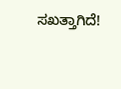ಸಖತ್ತಾಗಿದೆ!